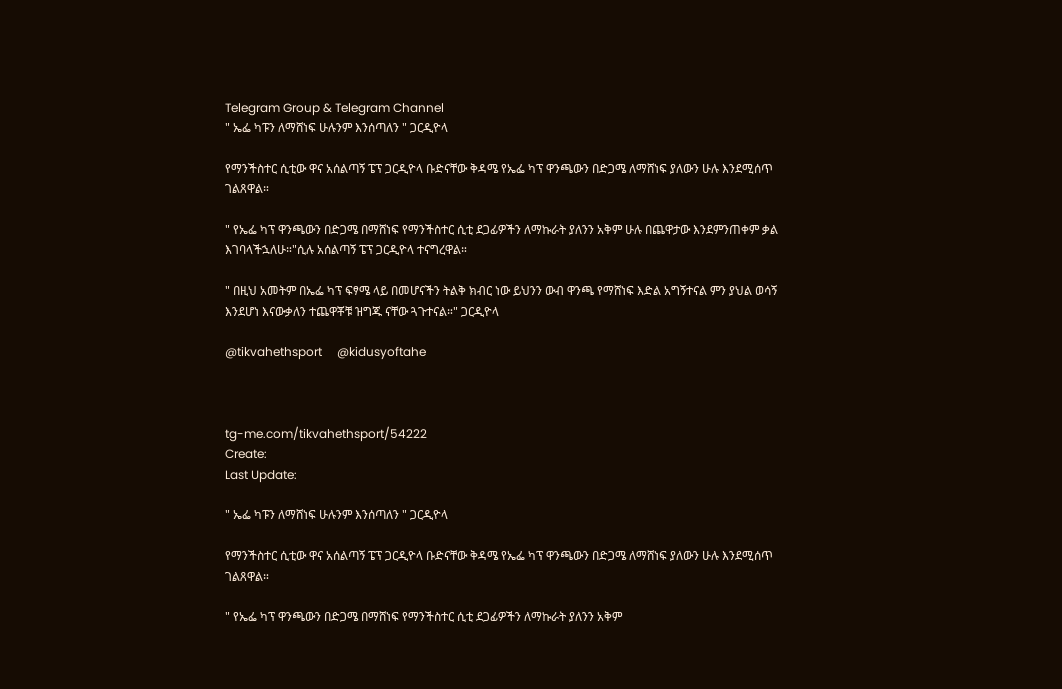Telegram Group & Telegram Channel
" ኤፌ ካፑን ለማሸነፍ ሁሉንም እንሰጣለን " ጋርዲዮላ

የማንችስተር ሲቲው ዋና አሰልጣኝ ፔፕ ጋርዲዮላ ቡድናቸው ቅዳሜ የኤፌ ካፕ ዋንጫውን በድጋሜ ለማሸነፍ ያለውን ሁሉ እንደሚሰጥ ገልጸዋል።

" የኤፌ ካፕ ዋንጫውን በድጋሜ በማሸነፍ የማንችስተር ሲቲ ደጋፊዎችን ለማኩራት ያለንን አቅም ሁሉ በጨዋታው እንደምንጠቀም ቃል እገባላችኋለሁ።"ሲሉ አሰልጣኝ ፔፕ ጋርዲዮላ ተናግረዋል።

" በዚህ አመትም በኤፌ ካፕ ፍፃሜ ላይ በመሆናችን ትልቅ ክብር ነው ይህንን ውብ ዋንጫ የማሸነፍ እድል አግኝተናል ምን ያህል ወሳኝ እንደሆነ እናውቃለን ተጨዋቾቹ ዝግጁ ናቸው ጓጉተናል።" ጋርዲዮላ

@tikvahethsport     @kidusyoftahe



tg-me.com/tikvahethsport/54222
Create:
Last Update:

" ኤፌ ካፑን ለማሸነፍ ሁሉንም እንሰጣለን " ጋርዲዮላ

የማንችስተር ሲቲው ዋና አሰልጣኝ ፔፕ ጋርዲዮላ ቡድናቸው ቅዳሜ የኤፌ ካፕ ዋንጫውን በድጋሜ ለማሸነፍ ያለውን ሁሉ እንደሚሰጥ ገልጸዋል።

" የኤፌ ካፕ ዋንጫውን በድጋሜ በማሸነፍ የማንችስተር ሲቲ ደጋፊዎችን ለማኩራት ያለንን አቅም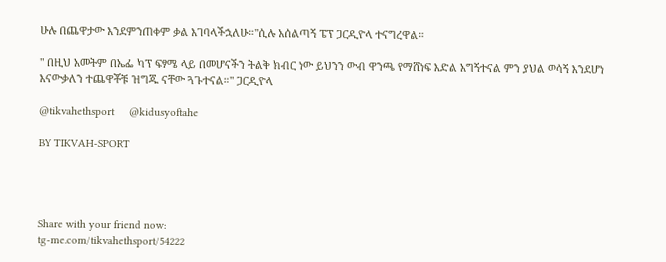ሁሉ በጨዋታው እንደምንጠቀም ቃል እገባላችኋለሁ።"ሲሉ አሰልጣኝ ፔፕ ጋርዲዮላ ተናግረዋል።

" በዚህ አመትም በኤፌ ካፕ ፍፃሜ ላይ በመሆናችን ትልቅ ክብር ነው ይህንን ውብ ዋንጫ የማሸነፍ እድል አግኝተናል ምን ያህል ወሳኝ እንደሆነ እናውቃለን ተጨዋቾቹ ዝግጁ ናቸው ጓጉተናል።" ጋርዲዮላ

@tikvahethsport     @kidusyoftahe

BY TIKVAH-SPORT




Share with your friend now:
tg-me.com/tikvahethsport/54222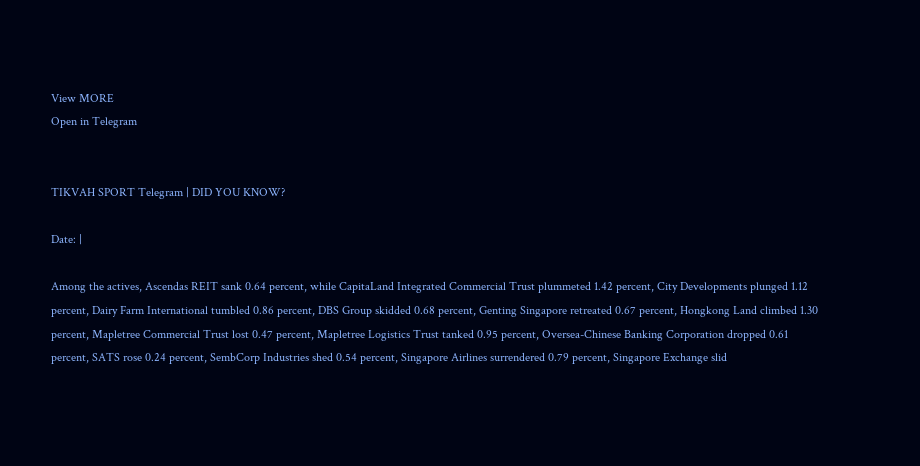View MORE
Open in Telegram


TIKVAH SPORT Telegram | DID YOU KNOW?

Date: |

Among the actives, Ascendas REIT sank 0.64 percent, while CapitaLand Integrated Commercial Trust plummeted 1.42 percent, City Developments plunged 1.12 percent, Dairy Farm International tumbled 0.86 percent, DBS Group skidded 0.68 percent, Genting Singapore retreated 0.67 percent, Hongkong Land climbed 1.30 percent, Mapletree Commercial Trust lost 0.47 percent, Mapletree Logistics Trust tanked 0.95 percent, Oversea-Chinese Banking Corporation dropped 0.61 percent, SATS rose 0.24 percent, SembCorp Industries shed 0.54 percent, Singapore Airlines surrendered 0.79 percent, Singapore Exchange slid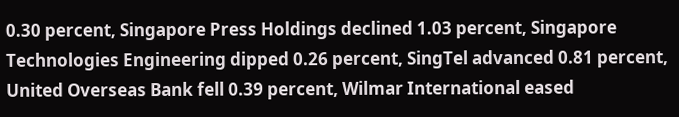0.30 percent, Singapore Press Holdings declined 1.03 percent, Singapore Technologies Engineering dipped 0.26 percent, SingTel advanced 0.81 percent, United Overseas Bank fell 0.39 percent, Wilmar International eased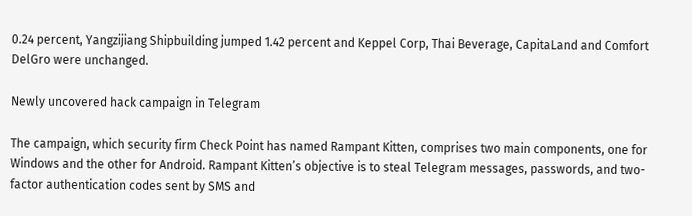0.24 percent, Yangzijiang Shipbuilding jumped 1.42 percent and Keppel Corp, Thai Beverage, CapitaLand and Comfort DelGro were unchanged.

Newly uncovered hack campaign in Telegram

The campaign, which security firm Check Point has named Rampant Kitten, comprises two main components, one for Windows and the other for Android. Rampant Kitten’s objective is to steal Telegram messages, passwords, and two-factor authentication codes sent by SMS and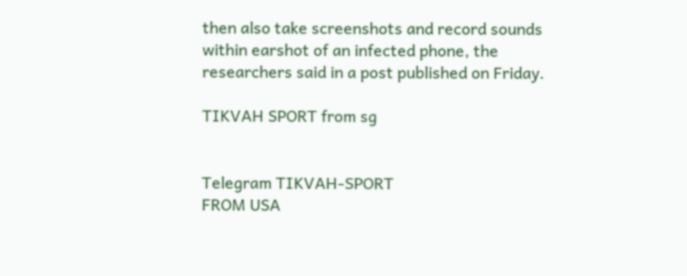then also take screenshots and record sounds within earshot of an infected phone, the researchers said in a post published on Friday.

TIKVAH SPORT from sg


Telegram TIKVAH-SPORT
FROM USA